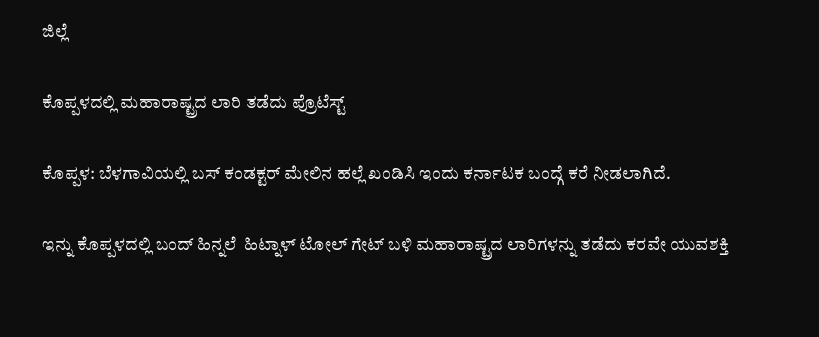ಜಿಲ್ಲೆ

ಕೊಪ್ಪಳದಲ್ಲಿ ಮಹಾರಾಷ್ಟ್ರದ ಲಾರಿ ತಡೆದು ಪ್ರೊಟೆಸ್ಟ್

ಕೊಪ್ಪಳ: ಬೆಳಗಾವಿಯಲ್ಲಿ ಬಸ್ ಕಂಡಕ್ಟರ್ ಮೇಲಿನ ಹಲ್ಲೆ ಖಂಡಿಸಿ ಇಂದು ಕರ್ನಾಟಕ ಬಂದ್ಗೆ ಕರೆ ನೀಡಲಾಗಿದೆ.

ಇನ್ನು ಕೊಪ್ಪಳದಲ್ಲಿ ಬಂದ್ ಹಿನ್ನಲೆ  ಹಿಟ್ನಾಳ್ ಟೋಲ್ ಗೇಟ್ ಬಳಿ ಮಹಾರಾಷ್ಟ್ರದ ಲಾರಿಗಳನ್ನು ತಡೆದು ಕರವೇ ಯುವಶಕ್ತಿ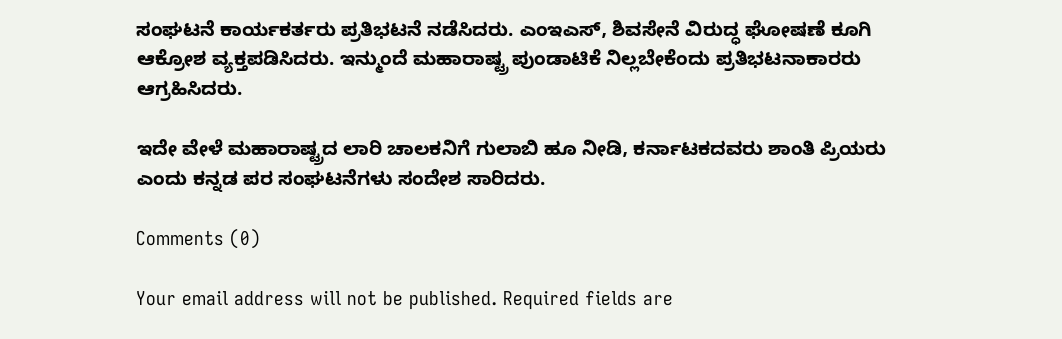ಸಂಘಟನೆ ಕಾರ್ಯಕರ್ತರು ಪ್ರತಿಭಟನೆ ನಡೆಸಿದರು. ಎಂಇಎಸ್, ಶಿವಸೇನೆ ವಿರುದ್ಧ ಘೋಷಣೆ ಕೂಗಿ ಆಕ್ರೋಶ ವ್ಯಕ್ತಪಡಿಸಿದರು. ಇನ್ಮುಂದೆ ಮಹಾರಾಷ್ಟ್ರ ಪುಂಡಾಟಿಕೆ ನಿಲ್ಲಬೇಕೆಂದು ಪ್ರತಿಭಟನಾಕಾರರು ಆಗ್ರಹಿಸಿದರು.

ಇದೇ ವೇಳೆ ಮಹಾರಾಷ್ಟ್ರದ ಲಾರಿ ಚಾಲಕನಿಗೆ ಗುಲಾಬಿ ಹೂ ನೀಡಿ, ಕರ್ನಾಟಕದವರು ಶಾಂತಿ ಪ್ರಿಯರು ಎಂದು ಕನ್ನಡ ಪರ ಸಂಘಟನೆಗಳು ಸಂದೇಶ ಸಾರಿದರು.

Comments (0)

Your email address will not be published. Required fields are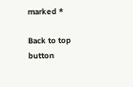marked *

Back to top button